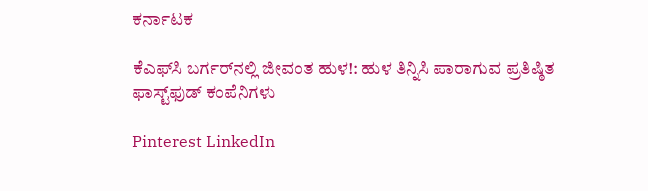ಕರ್ನಾಟಕ

ಕೆಎಫ್‌ಸಿ ಬರ್ಗರ್‌ನಲ್ಲಿ ಜೀವಂತ ಹುಳ!: ಹುಳ ತಿನ್ನಿಸಿ ಪಾರಾಗುವ ಪ್ರತಿಷ್ಠಿತ ಫಾಸ್ಟ್‌ಫುಡ್ ಕಂಪೆನಿಗಳು

Pinterest LinkedIn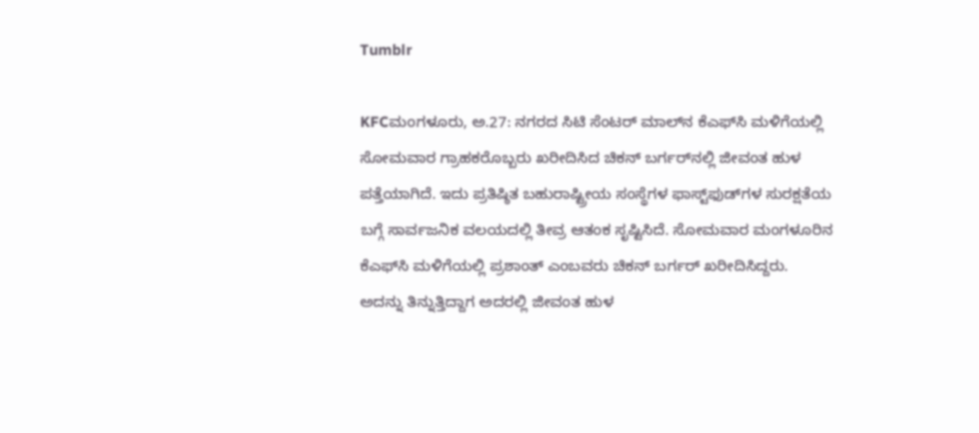Tumblr

KFCಮಂಗಳೂರು, ಅ.27: ನಗರದ ಸಿಟಿ ಸೆಂಟರ್ ಮಾಲ್‌ನ ಕೆಎಫ್‌ಸಿ ಮಳಿಗೆಯಲ್ಲಿ ಸೋಮವಾರ ಗ್ರಾಹಕರೊಬ್ಬರು ಖರೀದಿಸಿದ ಚಿಕನ್ ಬರ್ಗರ್‌ನಲ್ಲಿ ಜೀವಂತ ಹುಳ ಪತ್ತೆಯಾಗಿದೆ. ಇದು ಪ್ರತಿಷ್ಠಿತ ಬಹುರಾಷ್ಟ್ರೀಯ ಸಂಸ್ಥೆಗಳ ಫಾಸ್ಟ್‌ಫುಡ್‌ಗಳ ಸುರಕ್ಷತೆಯ ಬಗ್ಗೆ ಸಾರ್ವಜನಿಕ ವಲಯದಲ್ಲಿ ತೀವ್ರ ಆತಂಕ ಸೃಷ್ಟಿಸಿದೆ. ಸೋಮವಾರ ಮಂಗಳೂರಿನ ಕೆಎಫ್‌ಸಿ ಮಳಿಗೆಯಲ್ಲಿ ಪ್ರಶಾಂತ್ ಎಂಬವರು ಚಿಕನ್ ಬರ್ಗರ್ ಖರೀದಿಸಿದ್ದರು.
ಅದನ್ನು ತಿನ್ನುತ್ತಿದ್ದಾಗ ಅದರಲ್ಲಿ ಜೀವಂತ ಹುಳ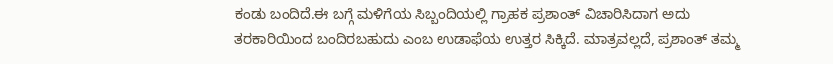ಕಂಡು ಬಂದಿದೆ.ಈ ಬಗ್ಗೆ ಮಳಿಗೆಯ ಸಿಬ್ಬಂದಿಯಲ್ಲಿ ಗ್ರಾಹಕ ಪ್ರಶಾಂತ್ ವಿಚಾರಿಸಿದಾಗ ಅದು ತರಕಾರಿಯಿಂದ ಬಂದಿರಬಹುದು ಎಂಬ ಉಡಾಫೆಯ ಉತ್ತರ ಸಿಕ್ಕಿದೆ. ಮಾತ್ರವಲ್ಲದೆ, ಪ್ರಶಾಂತ್ ತಮ್ಮ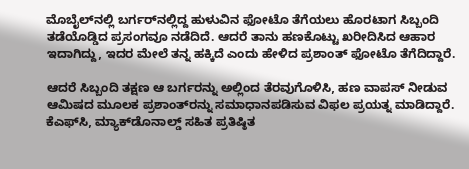ಮೊಬೈಲ್‌ನಲ್ಲಿ ಬರ್ಗರ್‌ನಲ್ಲಿದ್ದ ಹುಳುವಿನ ಫೋಟೊ ತೆಗೆಯಲು ಹೊರಟಾಗ ಸಿಬ್ಬಂದಿ ತಡೆಯೊಡ್ಡಿದ ಪ್ರಸಂಗವೂ ನಡೆದಿದೆ. ಆದರೆ ತಾನು ಹಣಕೊಟ್ಟು ಖರೀದಿಸಿದ ಆಹಾರ ಇದಾಗಿದ್ದು, ಇದರ ಮೇಲೆ ತನ್ನ ಹಕ್ಕಿದೆ ಎಂದು ಹೇಳಿದ ಪ್ರಶಾಂತ್ ಫೋಟೊ ತೆಗೆದಿದ್ದಾರೆ.

ಆದರೆ ಸಿಬ್ಬಂದಿ ತಕ್ಷಣ ಆ ಬರ್ಗರನ್ನು ಅಲ್ಲಿಂದ ತೆರವುಗೊಳಿಸಿ, ಹಣ ವಾಪಸ್ ನೀಡುವ ಆಮಿಷದ ಮೂಲಕ ಪ್ರಶಾಂತ್‌ರನ್ನು ಸಮಾಧಾನಪಡಿಸುವ ವಿಫಲ ಪ್ರಯತ್ನ ಮಾಡಿದ್ದಾರೆ. ಕೆಎಫ್‌ಸಿ, ಮ್ಯಾಕ್‌ಡೊನಾಲ್ಡ್ ಸಹಿತ ಪ್ರತಿಷ್ಠಿತ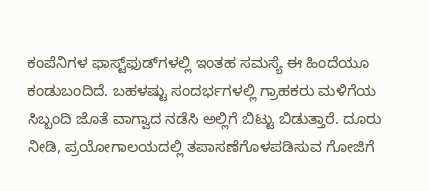ಕಂಪೆನಿಗಳ ಫಾಸ್ಟ್‌ಫುಡ್‌ಗಳಲ್ಲಿ ಇಂತಹ ಸಮಸ್ಯೆ ಈ ಹಿಂದೆಯೂ ಕಂಡುಬಂದಿದೆ. ಬಹಳಷ್ಟು ಸಂದರ್ಭಗಳಲ್ಲಿ ಗ್ರಾಹಕರು ಮಳಿಗೆಯ ಸಿಬ್ಬಂದಿ ಜೊತೆ ವಾಗ್ವಾದ ನಡೆಸಿ ಅಲ್ಲಿಗೆ ಬಿಟ್ಟು ಬಿಡುತ್ತಾರೆ. ದೂರು ನೀಡಿ, ಪ್ರಯೋಗಾಲಯದಲ್ಲಿ ತಪಾಸಣೆಗೊಳಪಡಿಸುವ ಗೋಜಿಗೆ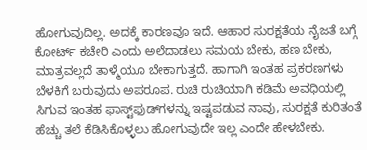ಹೋಗುವುದಿಲ್ಲ. ಅದಕ್ಕೆ ಕಾರಣವೂ ಇದೆ. ಆಹಾರ ಸುರಕ್ಷತೆಯ ನೈಜತೆ ಬಗ್ಗೆ ಕೋರ್ಟ್ ಕಚೇರಿ ಎಂದು ಅಲೆದಾಡಲು ಸಮಯ ಬೇಕು, ಹಣ ಬೇಕು, ಮಾತ್ರವಲ್ಲದೆ ತಾಳ್ಮೆಯೂ ಬೇಕಾಗುತ್ತದೆ. ಹಾಗಾಗಿ ಇಂತಹ ಪ್ರಕರಣಗಳು ಬೆಳಕಿಗೆ ಬರುವುದು ಅಪರೂಪ. ರುಚಿ ರುಚಿಯಾಗಿ ಕಡಿಮೆ ಅವಧಿಯಲ್ಲಿ ಸಿಗುವ ಇಂತಹ ಫಾಸ್ಟ್‌ಫುಡ್‌ಗಳನ್ನು ಇಷ್ಟಪಡುವ ನಾವು, ಸುರಕ್ಷತೆ ಕುರಿತಂತೆ ಹೆಚ್ಚು ತಲೆ ಕೆಡಿಸಿಕೊಳ್ಳಲು ಹೋಗುವುದೇ ಇಲ್ಲ ಎಂದೇ ಹೇಳಬೇಕು.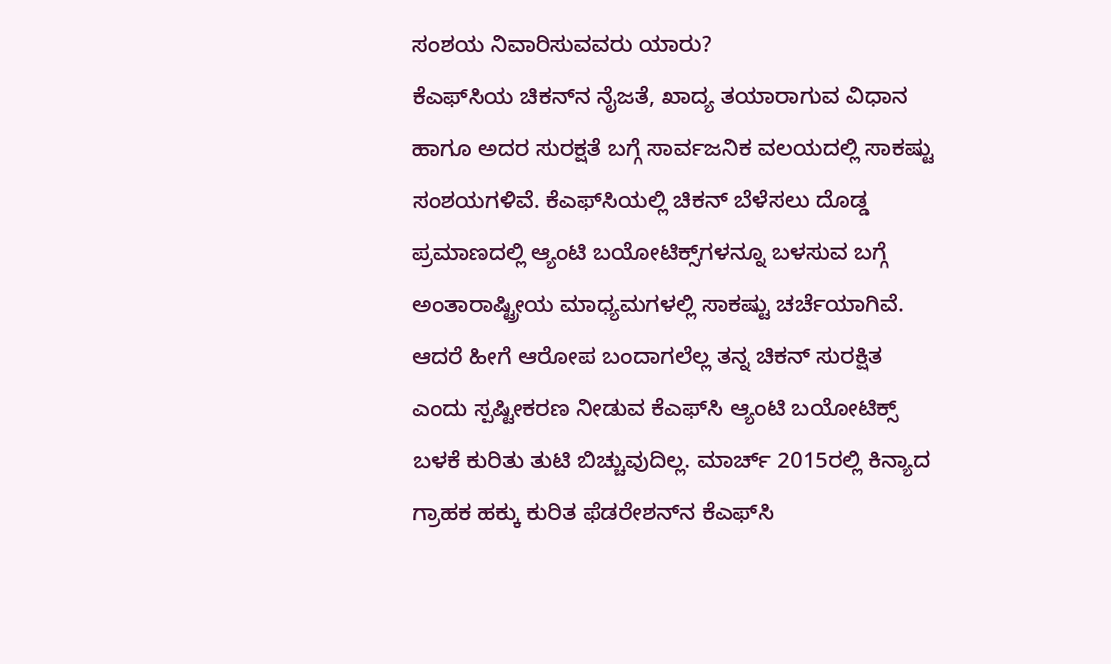ಸಂಶಯ ನಿವಾರಿಸುವವರು ಯಾರು?
ಕೆಎಫ್‌ಸಿಯ ಚಿಕನ್‌ನ ನೈಜತೆ, ಖಾದ್ಯ ತಯಾರಾಗುವ ವಿಧಾನ ಹಾಗೂ ಅದರ ಸುರಕ್ಷತೆ ಬಗ್ಗೆ ಸಾರ್ವಜನಿಕ ವಲಯದಲ್ಲಿ ಸಾಕಷ್ಟು ಸಂಶಯಗಳಿವೆ. ಕೆಎಫ್‌ಸಿಯಲ್ಲಿ ಚಿಕನ್ ಬೆಳೆಸಲು ದೊಡ್ಡ ಪ್ರಮಾಣದಲ್ಲಿ ಆ್ಯಂಟಿ ಬಯೋಟಿಕ್ಸ್‌ಗಳನ್ನೂ ಬಳಸುವ ಬಗ್ಗೆ ಅಂತಾರಾಷ್ಟ್ರೀಯ ಮಾಧ್ಯಮಗಳಲ್ಲಿ ಸಾಕಷ್ಟು ಚರ್ಚೆಯಾಗಿವೆ. ಆದರೆ ಹೀಗೆ ಆರೋಪ ಬಂದಾಗಲೆಲ್ಲ ತನ್ನ ಚಿಕನ್ ಸುರಕ್ಷಿತ ಎಂದು ಸ್ಪಷ್ಟೀಕರಣ ನೀಡುವ ಕೆಎಫ್‌ಸಿ ಆ್ಯಂಟಿ ಬಯೋಟಿಕ್ಸ್ ಬಳಕೆ ಕುರಿತು ತುಟಿ ಬಿಚ್ಚುವುದಿಲ್ಲ. ಮಾರ್ಚ್ 2015ರಲ್ಲಿ ಕಿನ್ಯಾದ ಗ್ರಾಹಕ ಹಕ್ಕು ಕುರಿತ ಫೆಡರೇಶನ್‌ನ ಕೆಎಫ್‌ಸಿ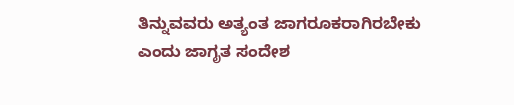ತಿನ್ನುವವರು ಅತ್ಯಂತ ಜಾಗರೂಕರಾಗಿರಬೇಕು ಎಂದು ಜಾಗೃತ ಸಂದೇಶ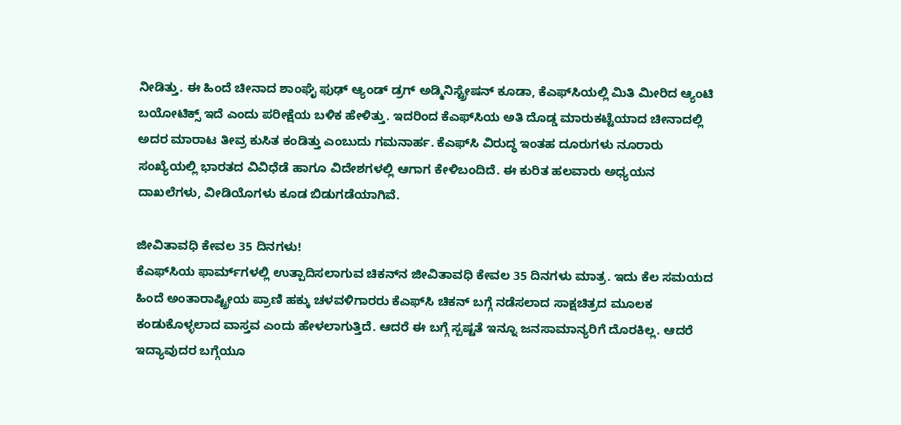ನೀಡಿತ್ತು. ಈ ಹಿಂದೆ ಚೀನಾದ ಶಾಂಘೈ ಫುಢ್ ಆ್ಯಂಡ್ ಡ್ರಗ್ ಅಡ್ಮಿನಿಸ್ಟ್ರೇಷನ್ ಕೂಡಾ, ಕೆಎಫ್‌ಸಿಯಲ್ಲಿ ಮಿತಿ ಮೀರಿದ ಆ್ಯಂಟಿ ಬಯೋಟಿಕ್ಸ್ ಇದೆ ಎಂದು ಪರೀಕ್ಷೆಯ ಬಳಿಕ ಹೇಳಿತ್ತು. ಇದರಿಂದ ಕೆಎಫ್‌ಸಿಯ ಅತಿ ದೊಡ್ಡ ಮಾರುಕಟ್ಟೆಯಾದ ಚೀನಾದಲ್ಲಿ ಅದರ ಮಾರಾಟ ತೀವ್ರ ಕುಸಿತ ಕಂಡಿತ್ತು ಎಂಬುದು ಗಮನಾರ್ಹ. ಕೆಎಫ್‌ಸಿ ವಿರುದ್ಧ ಇಂತಹ ದೂರುಗಳು ನೂರಾರು ಸಂಖ್ಯೆಯಲ್ಲಿ ಭಾರತದ ವಿವಿಧೆಡೆ ಹಾಗೂ ವಿದೇಶಗಳಲ್ಲಿ ಆಗಾಗ ಕೇಳಿಬಂದಿದೆ. ಈ ಕುರಿತ ಹಲವಾರು ಅಧ್ಯಯನ ದಾಖಲೆಗಳು, ವೀಡಿಯೊಗಳು ಕೂಡ ಬಿಡುಗಡೆಯಾಗಿವೆ.

ಜೀವಿತಾವಧಿ ಕೇವಲ 35 ದಿನಗಳು!
ಕೆಎಫ್‌ಸಿಯ ಫಾರ್ಮ್‌ಗಳಲ್ಲಿ ಉತ್ಪಾದಿಸಲಾಗುವ ಚಿಕನ್‌ನ ಜೀವಿತಾವಧಿ ಕೇವಲ 35 ದಿನಗಳು ಮಾತ್ರ. ಇದು ಕೆಲ ಸಮಯದ ಹಿಂದೆ ಅಂತಾರಾಷ್ಟ್ರೀಯ ಪ್ರಾಣಿ ಹಕ್ಕು ಚಳವಳಿಗಾರರು ಕೆಎಫ್‌ಸಿ ಚಿಕನ್ ಬಗ್ಗೆ ನಡೆಸಲಾದ ಸಾಕ್ಷಚಿತ್ರದ ಮೂಲಕ ಕಂಡುಕೊಳ್ಳಲಾದ ವಾಸ್ತವ ಎಂದು ಹೇಳಲಾಗುತ್ತಿದೆ. ಆದರೆ ಈ ಬಗ್ಗೆ ಸ್ಪಷ್ಟತೆ ಇನ್ನೂ ಜನಸಾಮಾನ್ಯರಿಗೆ ದೊರಕಿಲ್ಲ. ಆದರೆ ಇದ್ಯಾವುದರ ಬಗ್ಗೆಯೂ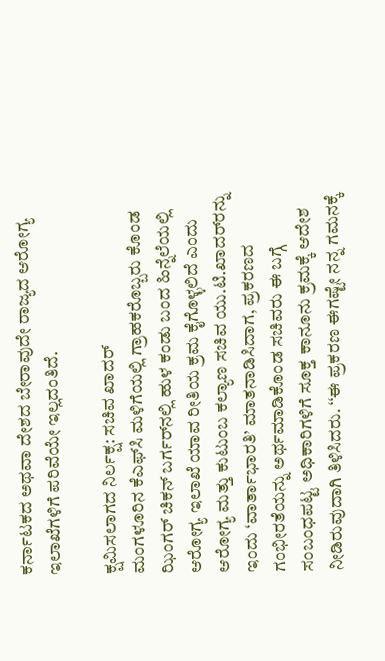ಕರ್ನಾಟಕದ ಅಥವಾ ದೇಶದ ಬೇರಾವುದೇ ರಾಜ್ಯದ ಆರೋಗ್ಯ ಇಲಾಖೆಗಳಿಗೆ ಪರಿವೆಯೇ ಇಲ್ಲದಂತಿದೆ.

ಕ್ಷಮಿಸಲಾಗದ ನಿರ್ಲಕ್ಷ: ಸಚಿವ ಖಾದರ್
ಮಂಗಳೂರಿನ ಕೆಎಫ್‌ಸಿ ಮಳಿಗೆಯಲ್ಲಿ ಗ್ರಾಹಕರೊಬ್ಬರು ಕೊಂಡ ಝಿಂಗರ್ ಚಿಕನ್ ಬರ್ಗರ್‌ನಲ್ಲಿ ಹುಳ ಕಂಡು ಬಂದ ಹಿನ್ನೆಲೆಯಲ್ಲಿ ಆರೋಗ್ಯ ಇಲಾಖೆ ಯಾವ ರೀತಿಯ ಕ್ರಮ ಕೈಗೊಳ್ಳಲಿದೆ ಎಂದು ಆರೋಗ್ಯ ಮತ್ತು ಕುಟುಂಬ ಕಲ್ಯಾಣ ಸಚಿವ ಯು.ಟಿ.ಖಾದರ್‌ರನ್ನು ಇಂದು ‘ವಾರ್ತಾಭಾರತಿ’ ಮಾತನಾಡಿಸಿದಾಗ, ಪ್ರಕರಣದ ಗಂಭೀರತೆಯನ್ನು ಅರ್ಥಮಾಡಿಕೊಂಡ ಸಚಿವರು ಈ ಬಗ್ಗೆ ಸಂಬಂಧಪಟ್ಟ ಅಧಿಕಾರಿಗಳಿಗೆ ಸೂಕ್ತ ಕಾನೂನು ಕ್ರಮಕ್ಕೆ ಆದೇಶ ನೀಡಿರುವುದಾಗಿ ತಿಳಿಸಿದರು. ‘‘ಈ ಪ್ರಕರಣ ಈಗಷ್ಟೇ ನನ್ನ ಗಮನಕ್ಕೆ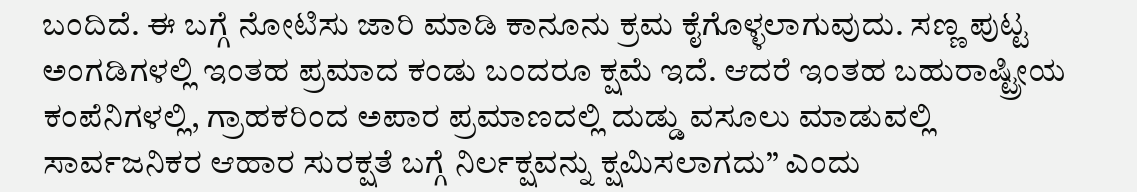ಬಂದಿದೆ. ಈ ಬಗ್ಗೆ ನೋಟಿಸು ಜಾರಿ ಮಾಡಿ ಕಾನೂನು ಕ್ರಮ ಕೈಗೊಳ್ಳಲಾಗುವುದು. ಸಣ್ಣ ಪುಟ್ಟ ಅಂಗಡಿಗಳಲ್ಲಿ ಇಂತಹ ಪ್ರಮಾದ ಕಂಡು ಬಂದರೂ ಕ್ಷಮೆ ಇದೆ. ಆದರೆ ಇಂತಹ ಬಹುರಾಷ್ಟ್ರೀಯ ಕಂಪೆನಿಗಳಲ್ಲಿ, ಗ್ರಾಹಕರಿಂದ ಅಪಾರ ಪ್ರಮಾಣದಲ್ಲಿ ದುಡ್ಡು ವಸೂಲು ಮಾಡುವಲ್ಲಿ ಸಾರ್ವಜನಿಕರ ಆಹಾರ ಸುರಕ್ಷತೆ ಬಗ್ಗೆ ನಿರ್ಲಕ್ಷವನ್ನು ಕ್ಷಮಿಸಲಾಗದು’’ ಎಂದು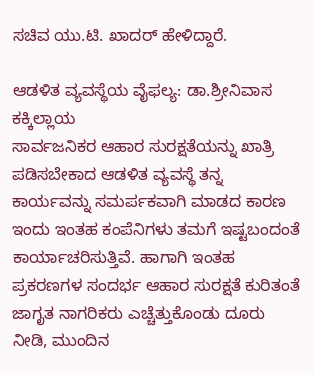ಸಚಿವ ಯು.ಟಿ. ಖಾದರ್ ಹೇಳಿದ್ದಾರೆ.

ಆಡಳಿತ ವ್ಯವಸ್ಥೆಯ ವೈಫಲ್ಯ: ಡಾ.ಶ್ರೀನಿವಾಸ ಕಕ್ಕಿಲ್ಲಾಯ
ಸಾರ್ವಜನಿಕರ ಆಹಾರ ಸುರಕ್ಷತೆಯನ್ನು ಖಾತ್ರಿ ಪಡಿಸಬೇಕಾದ ಆಡಳಿತ ವ್ಯವಸ್ಥೆ ತನ್ನ ಕಾರ್ಯವನ್ನು ಸಮರ್ಪಕವಾಗಿ ಮಾಡದ ಕಾರಣ ಇಂದು ಇಂತಹ ಕಂಪೆನಿಗಳು ತಮಗೆ ಇಷ್ಟಬಂದಂತೆ ಕಾರ್ಯಾಚರಿಸುತ್ತಿವೆ. ಹಾಗಾಗಿ ಇಂತಹ ಪ್ರಕರಣಗಳ ಸಂದರ್ಭ ಆಹಾರ ಸುರಕ್ಷತೆ ಕುರಿತಂತೆ ಜಾಗೃತ ನಾಗರಿಕರು ಎಚ್ಚೆತ್ತುಕೊಂಡು ದೂರು ನೀಡಿ, ಮುಂದಿನ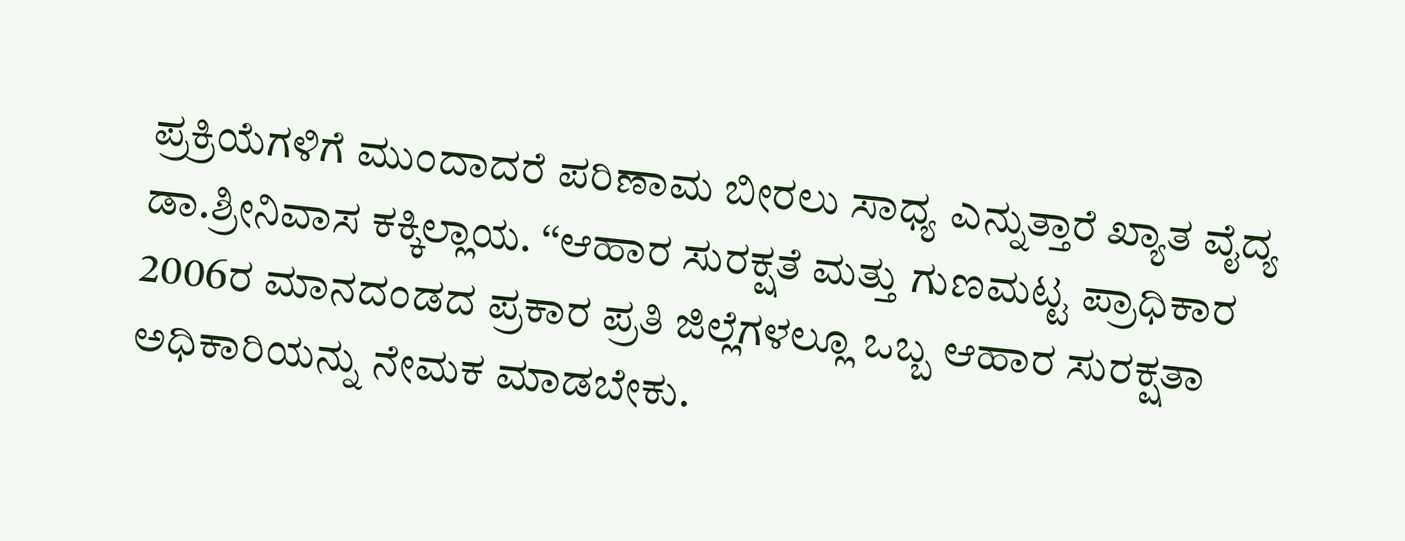ಪ್ರಕ್ರಿಯೆಗಳಿಗೆ ಮುಂದಾದರೆ ಪರಿಣಾಮ ಬೀರಲು ಸಾಧ್ಯ ಎನ್ನುತ್ತಾರೆ ಖ್ಯಾತ ವೈದ್ಯ ಡಾ.ಶ್ರೀನಿವಾಸ ಕಕ್ಕಿಲ್ಲಾಯ. ‘‘ಆಹಾರ ಸುರಕ್ಷತೆ ಮತ್ತು ಗುಣಮಟ್ಟ ಪ್ರಾಧಿಕಾರ 2006ರ ಮಾನದಂಡದ ಪ್ರಕಾರ ಪ್ರತಿ ಜಿಲ್ಲೆಗಳಲ್ಲೂ ಒಬ್ಬ ಆಹಾರ ಸುರಕ್ಷತಾ ಅಧಿಕಾರಿಯನ್ನು ನೇಮಕ ಮಾಡಬೇಕು.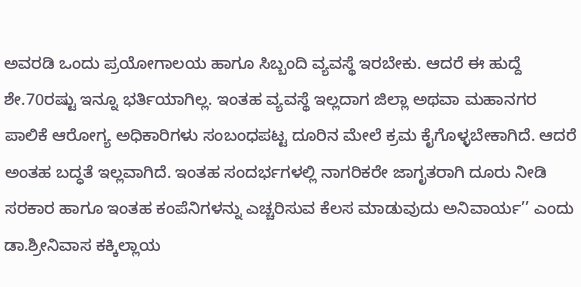ಅವರಡಿ ಒಂದು ಪ್ರಯೋಗಾಲಯ ಹಾಗೂ ಸಿಬ್ಬಂದಿ ವ್ಯವಸ್ಥೆ ಇರಬೇಕು. ಆದರೆ ಈ ಹುದ್ದೆ ಶೇ.70ರಷ್ಟು ಇನ್ನೂ ಭರ್ತಿಯಾಗಿಲ್ಲ. ಇಂತಹ ವ್ಯವಸ್ಥೆ ಇಲ್ಲದಾಗ ಜಿಲ್ಲಾ ಅಥವಾ ಮಹಾನಗರ ಪಾಲಿಕೆ ಆರೋಗ್ಯ ಅಧಿಕಾರಿಗಳು ಸಂಬಂಧಪಟ್ಟ ದೂರಿನ ಮೇಲೆ ಕ್ರಮ ಕೈಗೊಳ್ಳಬೇಕಾಗಿದೆ. ಆದರೆ ಅಂತಹ ಬದ್ಧತೆ ಇಲ್ಲವಾಗಿದೆ. ಇಂತಹ ಸಂದರ್ಭಗಳಲ್ಲಿ ನಾಗರಿಕರೇ ಜಾಗೃತರಾಗಿ ದೂರು ನೀಡಿ ಸರಕಾರ ಹಾಗೂ ಇಂತಹ ಕಂಪೆನಿಗಳನ್ನು ಎಚ್ಚರಿಸುವ ಕೆಲಸ ಮಾಡುವುದು ಅನಿವಾರ್ಯ’’ ಎಂದು ಡಾ.ಶ್ರೀನಿವಾಸ ಕಕ್ಕಿಲ್ಲಾಯ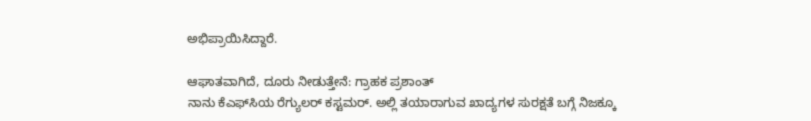ಅಭಿಪ್ರಾಯಿಸಿದ್ದಾರೆ.

ಆಘಾತವಾಗಿದೆ, ದೂರು ನೀಡುತ್ತೇನೆ: ಗ್ರಾಹಕ ಪ್ರಶಾಂತ್
ನಾನು ಕೆಎಫ್‌ಸಿಯ ರೆಗ್ಯುಲರ್ ಕಸ್ಟಮರ್. ಅಲ್ಲಿ ತಯಾರಾಗುವ ಖಾದ್ಯಗಳ ಸುರಕ್ಷತೆ ಬಗ್ಗೆ ನಿಜಕ್ಕೂ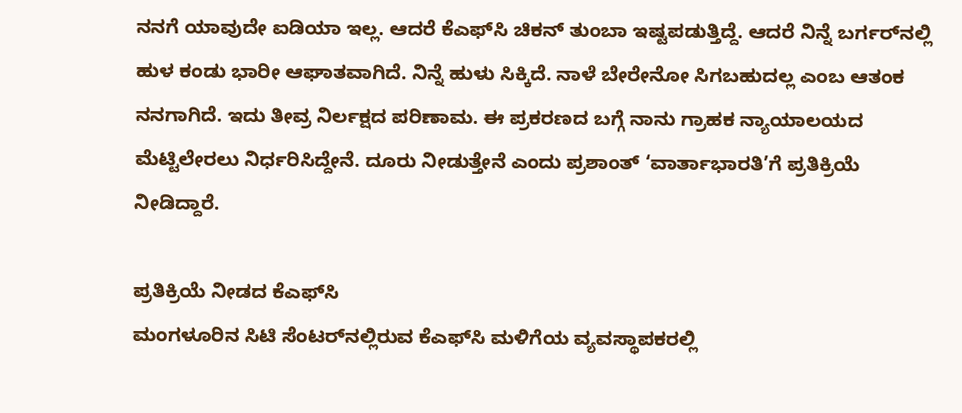ನನಗೆ ಯಾವುದೇ ಐಡಿಯಾ ಇಲ್ಲ. ಆದರೆ ಕೆಎಫ್‌ಸಿ ಚಿಕನ್ ತುಂಬಾ ಇಷ್ಟಪಡುತ್ತಿದ್ದೆ. ಆದರೆ ನಿನ್ನೆ ಬರ್ಗರ್‌ನಲ್ಲಿ ಹುಳ ಕಂಡು ಭಾರೀ ಆಘಾತವಾಗಿದೆ. ನಿನ್ನೆ ಹುಳು ಸಿಕ್ಕಿದೆ. ನಾಳೆ ಬೇರೇನೋ ಸಿಗಬಹುದಲ್ಲ ಎಂಬ ಆತಂಕ ನನಗಾಗಿದೆ. ಇದು ತೀವ್ರ ನಿರ್ಲಕ್ಷದ ಪರಿಣಾಮ. ಈ ಪ್ರಕರಣದ ಬಗ್ಗೆ ನಾನು ಗ್ರಾಹಕ ನ್ಯಾಯಾಲಯದ ಮೆಟ್ಟಿಲೇರಲು ನಿರ್ಧರಿಸಿದ್ದೇನೆ. ದೂರು ನೀಡುತ್ತೇನೆ ಎಂದು ಪ್ರಶಾಂತ್ ‘ವಾರ್ತಾಭಾರತಿ’ಗೆ ಪ್ರತಿಕ್ರಿಯೆ ನೀಡಿದ್ದಾರೆ.

ಪ್ರತಿಕ್ರಿಯೆ ನೀಡದ ಕೆಎಫ್‌ಸಿ
ಮಂಗಳೂರಿನ ಸಿಟಿ ಸೆಂಟರ್‌ನಲ್ಲಿರುವ ಕೆಎಫ್‌ಸಿ ಮಳಿಗೆಯ ವ್ಯವಸ್ಥಾಪಕರಲ್ಲಿ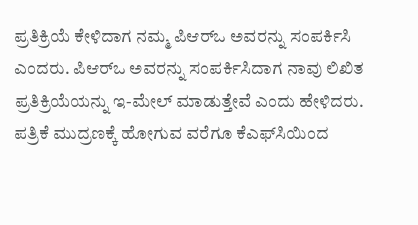ಪ್ರತಿಕ್ರಿಯೆ ಕೇಳಿದಾಗ ನಮ್ಮ ಪಿಆರ್‌ಒ ಅವರನ್ನು ಸಂಪರ್ಕಿಸಿ ಎಂದರು. ಪಿಆರ್‌ಒ ಅವರನ್ನು ಸಂಪರ್ಕಿಸಿದಾಗ ನಾವು ಲಿಖಿತ ಪ್ರತಿಕ್ರಿಯೆಯನ್ನು ಇ-ಮೇಲ್ ಮಾಡುತ್ತೇವೆ ಎಂದು ಹೇಳಿದರು. ಪತ್ರಿಕೆ ಮುದ್ರಣಕ್ಕೆ ಹೋಗುವ ವರೆಗೂ ಕೆಎಫ್‌ಸಿಯಿಂದ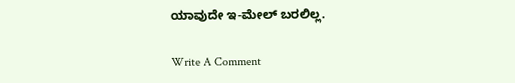ಯಾವುದೇ ಇ-ಮೇಲ್ ಬರಲಿಲ್ಲ.

Write A Comment